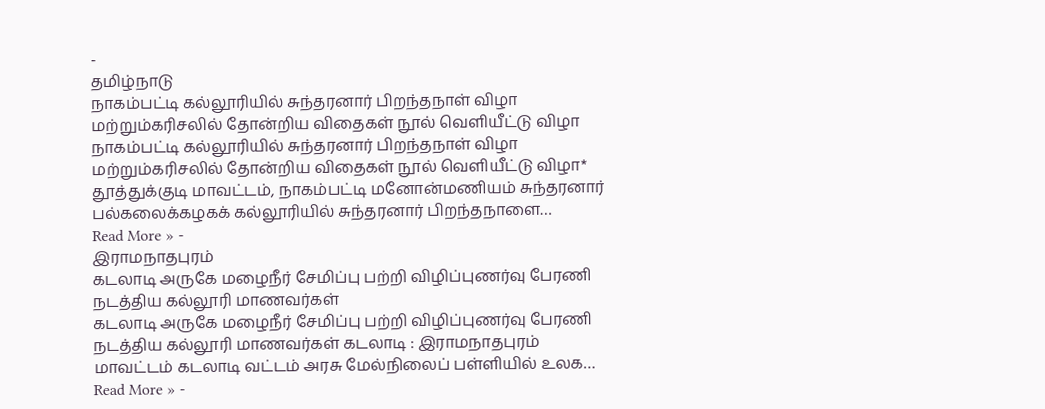-
தமிழ்நாடு
நாகம்பட்டி கல்லூரியில் சுந்தரனார் பிறந்தநாள் விழா மற்றும்கரிசலில் தோன்றிய விதைகள் நூல் வெளியீட்டு விழா
நாகம்பட்டி கல்லூரியில் சுந்தரனார் பிறந்தநாள் விழா மற்றும்கரிசலில் தோன்றிய விதைகள் நூல் வெளியீட்டு விழா* தூத்துக்குடி மாவட்டம், நாகம்பட்டி மனோன்மணியம் சுந்தரனார் பல்கலைக்கழகக் கல்லூரியில் சுந்தரனார் பிறந்தநாளை…
Read More » -
இராமநாதபுரம்
கடலாடி அருகே மழைநீர் சேமிப்பு பற்றி விழிப்புணர்வு பேரணி நடத்திய கல்லூரி மாணவர்கள்
கடலாடி அருகே மழைநீர் சேமிப்பு பற்றி விழிப்புணர்வு பேரணி நடத்திய கல்லூரி மாணவர்கள் கடலாடி : இராமநாதபுரம் மாவட்டம் கடலாடி வட்டம் அரசு மேல்நிலைப் பள்ளியில் உலக…
Read More » -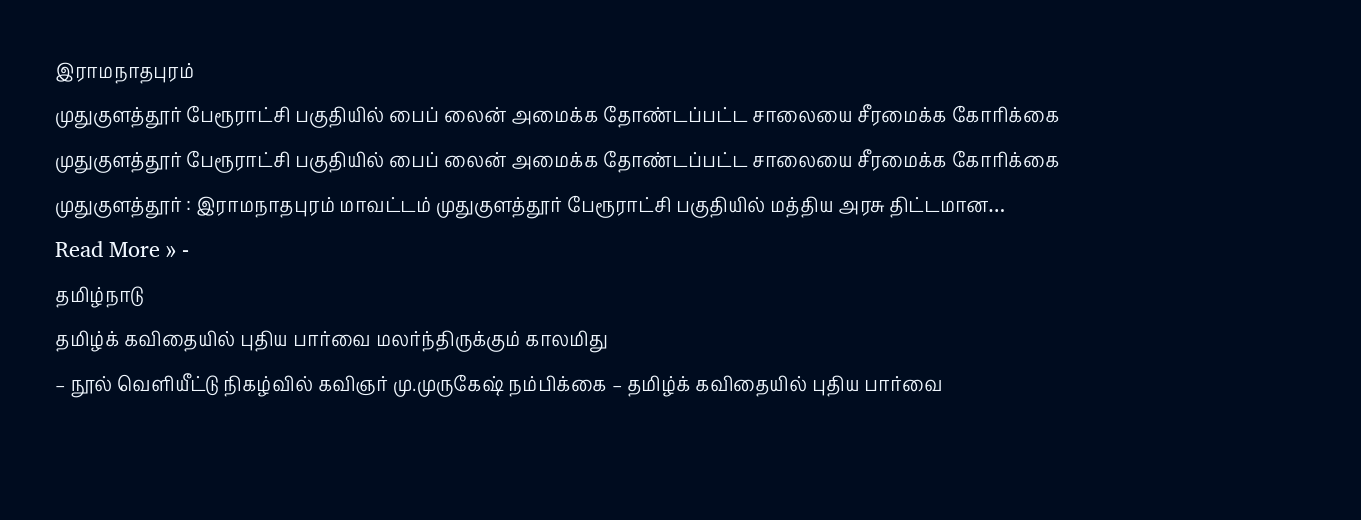இராமநாதபுரம்
முதுகுளத்தூர் பேரூராட்சி பகுதியில் பைப் லைன் அமைக்க தோண்டப்பட்ட சாலையை சீரமைக்க கோரிக்கை
முதுகுளத்தூர் பேரூராட்சி பகுதியில் பைப் லைன் அமைக்க தோண்டப்பட்ட சாலையை சீரமைக்க கோரிக்கை முதுகுளத்தூர் : இராமநாதபுரம் மாவட்டம் முதுகுளத்தூர் பேரூராட்சி பகுதியில் மத்திய அரசு திட்டமான…
Read More » -
தமிழ்நாடு
தமிழ்க் கவிதையில் புதிய பார்வை மலர்ந்திருக்கும் காலமிது
– நூல் வெளியீட்டு நிகழ்வில் கவிஞர் மு.முருகேஷ் நம்பிக்கை – தமிழ்க் கவிதையில் புதிய பார்வை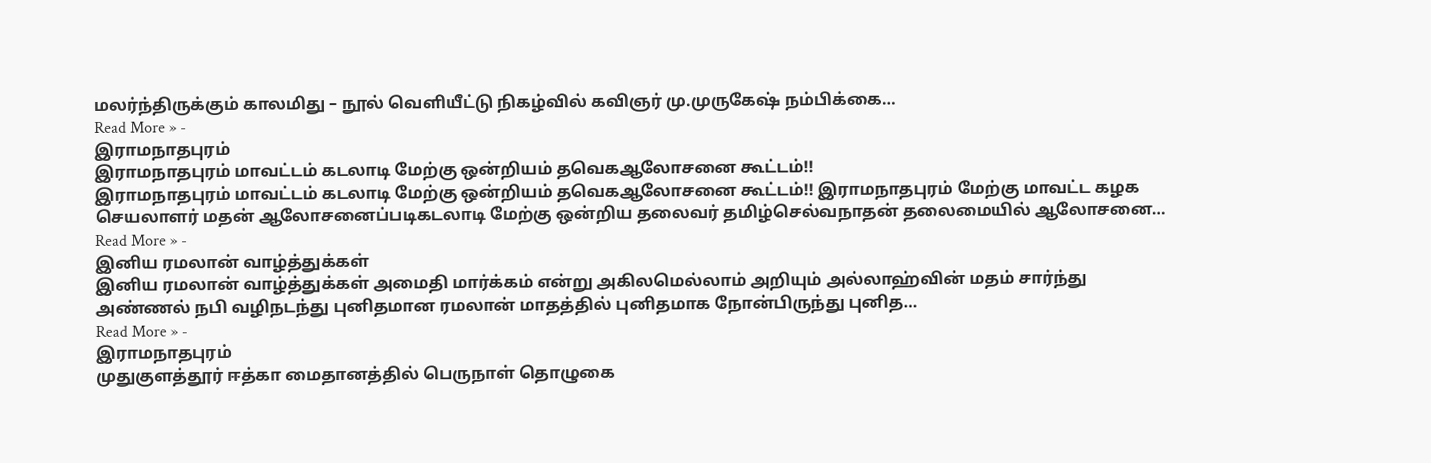மலர்ந்திருக்கும் காலமிது – நூல் வெளியீட்டு நிகழ்வில் கவிஞர் மு.முருகேஷ் நம்பிக்கை…
Read More » -
இராமநாதபுரம்
இராமநாதபுரம் மாவட்டம் கடலாடி மேற்கு ஒன்றியம் தவெகஆலோசனை கூட்டம்!!
இராமநாதபுரம் மாவட்டம் கடலாடி மேற்கு ஒன்றியம் தவெகஆலோசனை கூட்டம்!! இராமநாதபுரம் மேற்கு மாவட்ட கழக செயலாளர் மதன் ஆலோசனைப்படிகடலாடி மேற்கு ஒன்றிய தலைவர் தமிழ்செல்வநாதன் தலைமையில் ஆலோசனை…
Read More » -
இனிய ரமலான் வாழ்த்துக்கள்
இனிய ரமலான் வாழ்த்துக்கள் அமைதி மார்க்கம் என்று அகிலமெல்லாம் அறியும் அல்லாஹ்வின் மதம் சார்ந்து அண்ணல் நபி வழிநடந்து புனிதமான ரமலான் மாதத்தில் புனிதமாக நோன்பிருந்து புனித…
Read More » -
இராமநாதபுரம்
முதுகுளத்தூர் ஈத்கா மைதானத்தில் பெருநாள் தொழுகை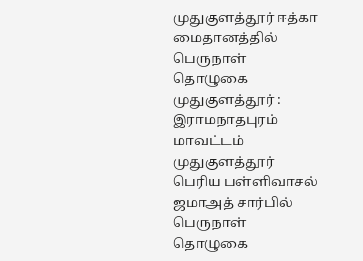முதுகுளத்தூர் ஈத்கா மைதானத்தில் பெருநாள் தொழுகை முதுகுளத்தூர் : இராமநாதபுரம் மாவட்டம் முதுகுளத்தூர் பெரிய பள்ளிவாசல் ஜமாஅத் சார்பில் பெருநாள் தொழுகை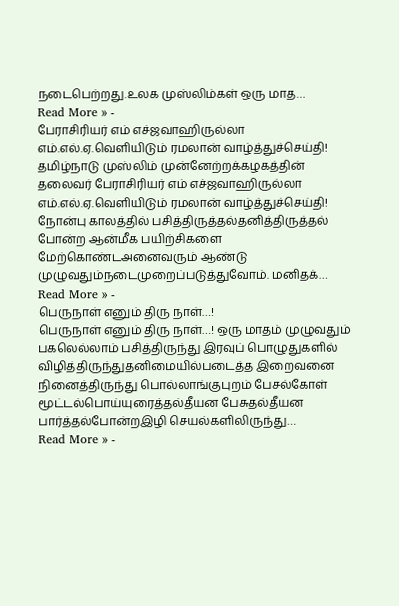நடைபெற்றது.உலக முஸ்லிம்கள் ஒரு மாத…
Read More » -
பேராசிரியர் எம் எச்ஜவாஹிருல்லா எம்.எல்.ஏ.வெளியிடும் ரமலான் வாழ்த்துச்செய்தி!
தமிழ்நாடு முஸ்லிம் முன்னேற்றக்கழகத்தின் தலைவர் பேராசிரியர் எம் எச்ஜவாஹிருல்லா எம்.எல்.ஏ.வெளியிடும் ரமலான் வாழ்த்துச்செய்தி! நோன்பு காலத்தில் பசித்திருத்தல்தனித்திருத்தல் போன்ற ஆன்மீக பயிற்சிகளை மேற்கொண்டஅனைவரும் ஆண்டு முழுவதும்நடைமுறைப்படுத்துவோம். மனிதக்…
Read More » -
பெருநாள் எனும் திரு நாள்…!
பெருநாள் எனும் திரு நாள்…! ஒரு மாதம் முழுவதும் பகலெல்லாம் பசித்திருந்து இரவுப் பொழுதுகளில் விழித்திருந்துதனிமையில்படைத்த இறைவனை நினைத்திருந்து பொல்லாங்குபுறம் பேசல்கோள் மூட்டல்பொய்யுரைத்தல்தீயன பேசுதல்தீயன பார்த்தல்போன்றஇழி செயல்களிலிருந்து…
Read More » -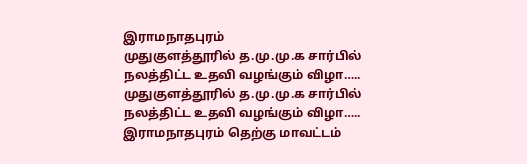இராமநாதபுரம்
முதுகுளத்தூரில் த.மு.மு.க சார்பில் நலத்திட்ட உதவி வழங்கும் விழா…..
முதுகுளத்தூரில் த.மு.மு.க சார்பில் நலத்திட்ட உதவி வழங்கும் விழா….. இராமநாதபுரம் தெற்கு மாவட்டம்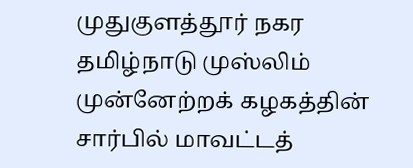முதுகுளத்தூர் நகர தமிழ்நாடு முஸ்லிம் முன்னேற்றக் கழகத்தின் சார்பில் மாவட்டத்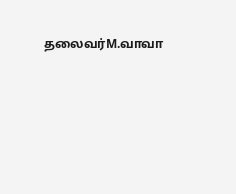தலைவர்M.வாவா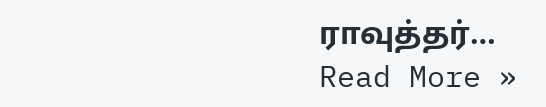ராவுத்தர்…
Read More »